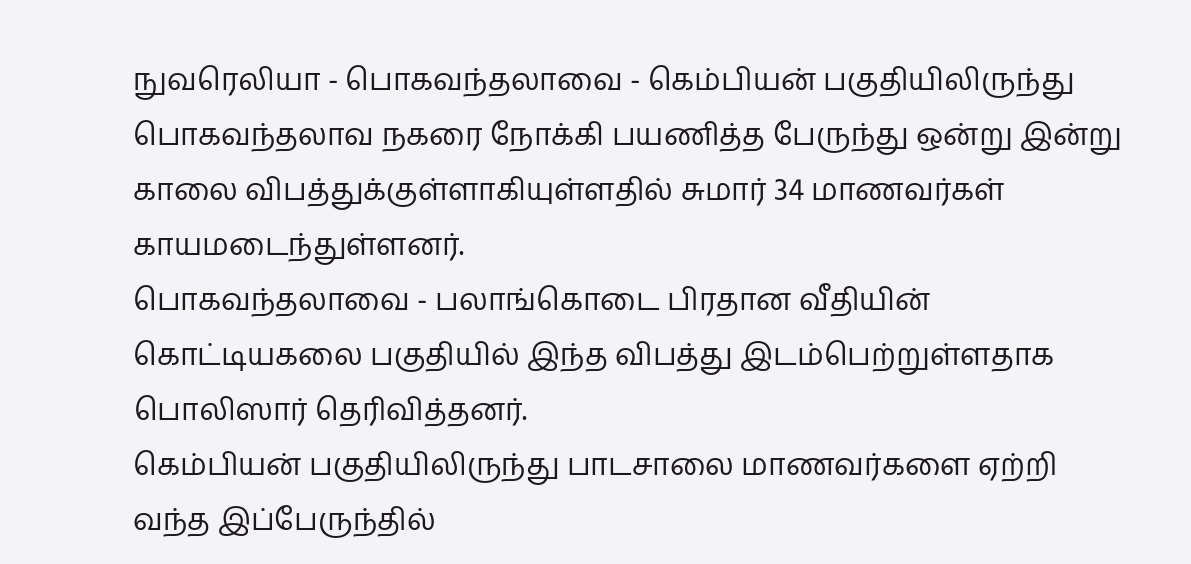நுவரெலியா - பொகவந்தலாவை - கெம்பியன் பகுதியிலிருந்து பொகவந்தலாவ நகரை நோக்கி பயணித்த பேருந்து ஒன்று இன்று காலை விபத்துக்குள்ளாகியுள்ளதில் சுமார் 34 மாணவர்கள் காயமடைந்துள்ளனர்.
பொகவந்தலாவை - பலாங்கொடை பிரதான வீதியின் கொட்டியகலை பகுதியில் இந்த விபத்து இடம்பெற்றுள்ளதாக பொலிஸார் தெரிவித்தனர்.
கெம்பியன் பகுதியிலிருந்து பாடசாலை மாணவர்களை ஏற்றி வந்த இப்பேருந்தில்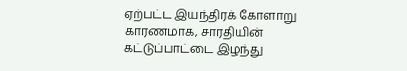ஏற்பட்ட இயந்திரக் கோளாறு காரணமாக, சாரதியின் கட்டுப்பாட்டை இழந்து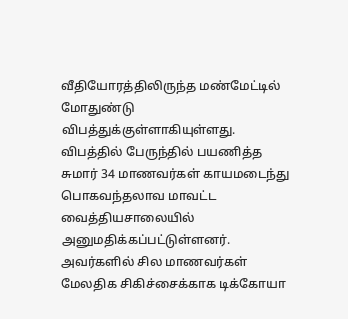வீதியோரத்திலிருந்த மண்மேட்டில் மோதுண்டு விபத்துக்குள்ளாகியுள்ளது.
விபத்தில் பேருந்தில் பயணித்த சுமார் 34 மாணவர்கள் காயமடைந்து பொகவந்தலாவ மாவட்ட வைத்தியசாலையில் அனுமதிக்கப்பட்டுள்ளனர். அவர்களில் சில மாணவர்கள் மேலதிக சிகிச்சைக்காக டிக்கோயா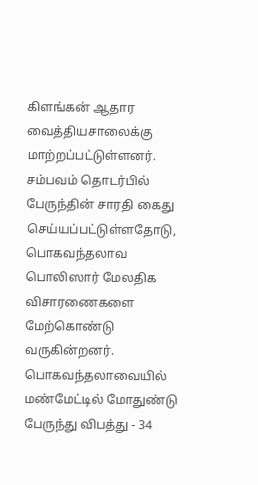கிளங்கன் ஆதார வைத்தியசாலைக்கு மாற்றப்பட்டுள்ளனர்.
சம்பவம் தொடர்பில் பேருந்தின் சாரதி கைது செய்யப்பட்டுள்ளதோடு,
பொகவந்தலாவ பொலிஸார் மேலதிக விசாரணைகளை மேற்கொண்டு வருகின்றனர்.
பொகவந்தலாவையில் மண்மேட்டில் மோதுண்டு பேருந்து விபத்து - 34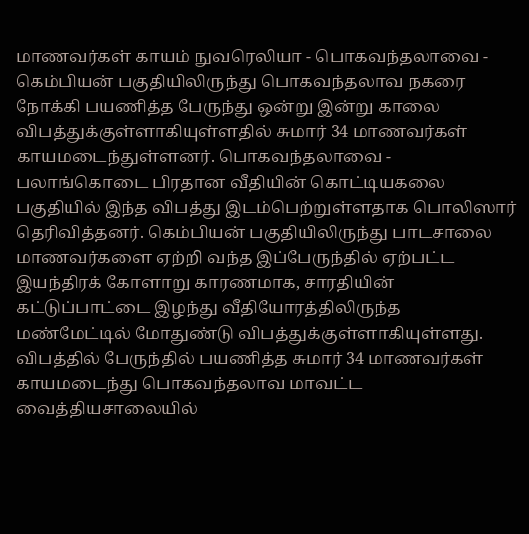மாணவர்கள் காயம் நுவரெலியா - பொகவந்தலாவை - கெம்பியன் பகுதியிலிருந்து பொகவந்தலாவ நகரை நோக்கி பயணித்த பேருந்து ஒன்று இன்று காலை விபத்துக்குள்ளாகியுள்ளதில் சுமார் 34 மாணவர்கள் காயமடைந்துள்ளனர். பொகவந்தலாவை - பலாங்கொடை பிரதான வீதியின் கொட்டியகலை பகுதியில் இந்த விபத்து இடம்பெற்றுள்ளதாக பொலிஸார் தெரிவித்தனர். கெம்பியன் பகுதியிலிருந்து பாடசாலை மாணவர்களை ஏற்றி வந்த இப்பேருந்தில் ஏற்பட்ட இயந்திரக் கோளாறு காரணமாக, சாரதியின் கட்டுப்பாட்டை இழந்து வீதியோரத்திலிருந்த மண்மேட்டில் மோதுண்டு விபத்துக்குள்ளாகியுள்ளது. விபத்தில் பேருந்தில் பயணித்த சுமார் 34 மாணவர்கள் காயமடைந்து பொகவந்தலாவ மாவட்ட வைத்தியசாலையில்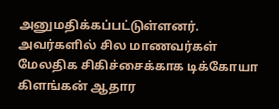அனுமதிக்கப்பட்டுள்ளனர். அவர்களில் சில மாணவர்கள் மேலதிக சிகிச்சைக்காக டிக்கோயா கிளங்கன் ஆதார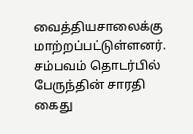வைத்தியசாலைக்கு மாற்றப்பட்டுள்ளனர். சம்பவம் தொடர்பில் பேருந்தின் சாரதி கைது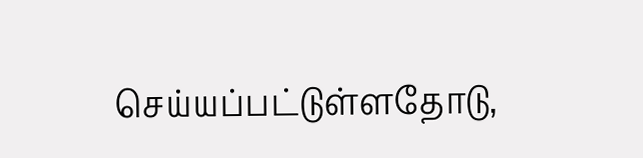செய்யப்பட்டுள்ளதோடு,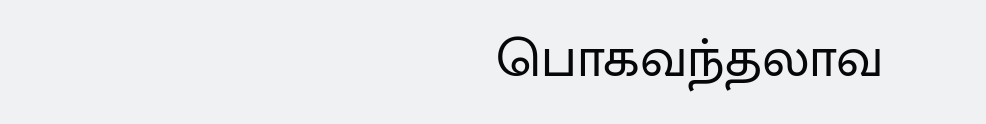பொகவந்தலாவ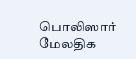பொலிஸார் மேலதிக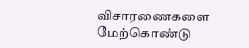விசாரணைகளை மேற்கொண்டு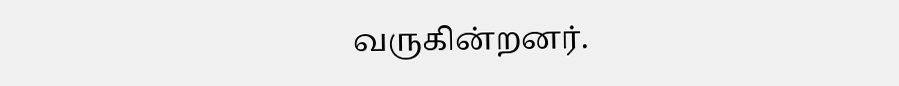வருகின்றனர்.